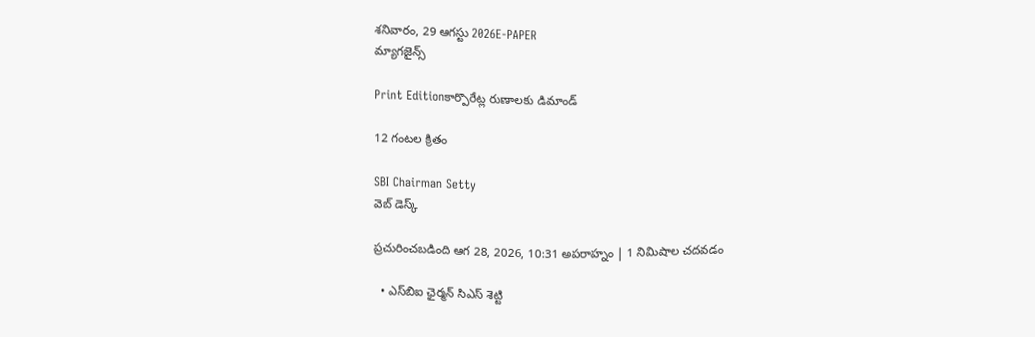శనివారం, 29 ఆగస్టు 2026E-PAPER
మ్యాగజైన్స్

Print Editionకార్పొరేట్ల రుణాలకు డిమాండ్‌

12 గంటల క్రితం

SBI Chairman Setty
వెబ్ డెస్క్

ప్రచురించబడింది ఆగ 28, 2026, 10:31 అపరాహ్నం | 1 నిమిషాల చదవడం

  • ఎస్‌‌బిఐ ఛైర్మన్‌ సిఎస్‌ శెట్టి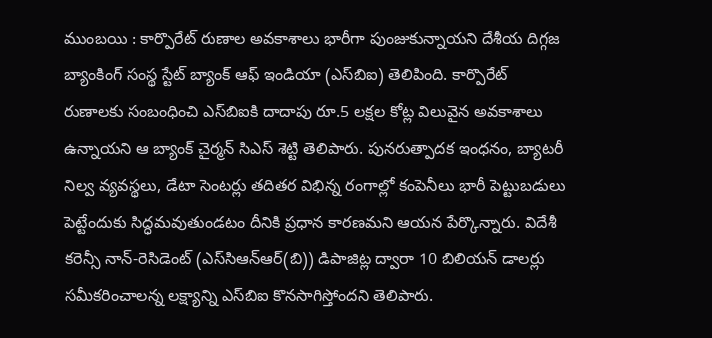ముంబయి : కార్పొరేట్ రుణాల అవకాశాలు భారీగా పుంజుకున్నాయని దేశీయ దిగ్గజ బ్యాంకింగ్ సంస్థ స్టేట్ బ్యాంక్ ఆఫ్ ఇండియా (ఎస్‌‌బిఐ) తెలిపింది. కార్పొరేట్‌ రుణాలకు సంబంధించి ఎస్‌‌బిఐకి దాదాపు రూ.5 లక్షల కోట్ల విలువైన అవకాశాలు ఉన్నాయని ఆ బ్యాంక్‌ చైర్మన్‌ సిఎస్‌ శెట్టి తెలిపారు. పునరుత్పాదక ఇంధనం, బ్యాటరీ నిల్వ వ్యవస్థలు, డేటా సెంటర్లు తదితర విభిన్న రంగాల్లో కంపెనీలు భారీ పెట్టుబడులు పెట్టేందుకు సిద్ధమవుతుండటం దీనికి ప్రధాన కారణమని ఆయన పేర్కొన్నారు. విదేశీ కరెన్సీ నాన్‌-రెసిడెంట్‌ (ఎస్‌‌సిఆన్‌ఆర్‌(బి)) డిపాజిట్ల ద్వారా 10 బిలియన్‌ డాలర్లు సమీకరించాలన్న లక్ష్యాన్ని ఎస్‌బిఐ కొనసాగిస్తోందని తెలిపారు.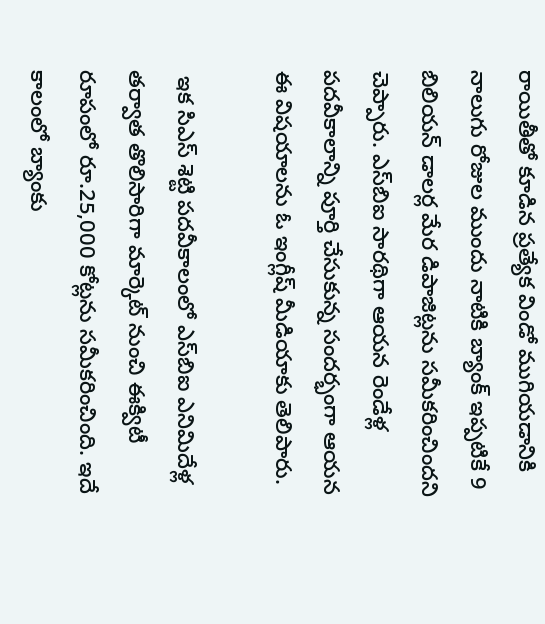రాయితీతో కూడిన ప్రత్యేక విండో ముగియడానికి నాలుగు రోజుల ముందు నాటికి బ్యాంక్‌ ఇప్పటికే 9 బిలియన్‌ డాలర్ల మేర డిపాజిట్లను సమీకరించిందని చెప్పారు. ఎస్‌‌బిఐ సారథిగా ఆయన రెండేళ్ల పదవీకాలాన్ని పూర్తి చేసుకున్న సందర్భంగా ఆయన ఈ విషయాలను ఓ ఇంగ్లీష్‌ ‌మీడియాకు తెలిపారు.

 ఇక సిఎస్‌ శెట్టి పదవీకాలంలో ఎస్‌‌బిఐ ఎనిమిదేళ్ల తర్వాత తొలిసారిగా మార్కెట్ నుంచి ఈక్విటీ రూపంలో రూ.25,000 కోట్లను సమీకరించింది. ఇదే కాలంలో బ్యాంకు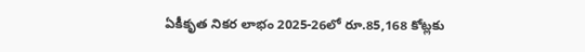ఏకీకృత నికర లాభం 2025-26లో రూ.85,168 కోట్లకు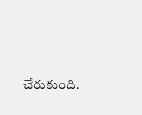చేరుకుంది.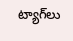ట్యాగ్‌లు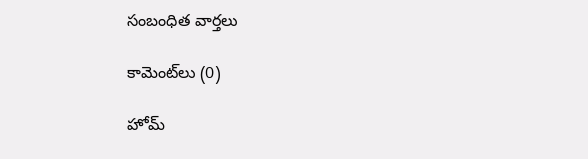సంబంధిత వార్తలు

కామెంట్‌లు (0)

హోమ్